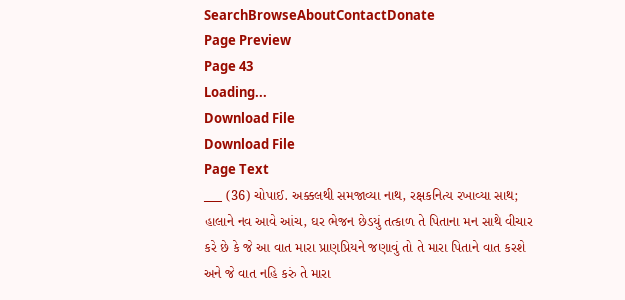SearchBrowseAboutContactDonate
Page Preview
Page 43
Loading...
Download File
Download File
Page Text
___ (36) ચોપાઈ. અક્કલથી સમજાવ્યા નાથ, રક્ષકનિત્ય રખાવ્યા સાથ; હાલાને નવ આવે આંચ, ઘર ભેજન છેડયું તત્કાળ તે પિતાના મન સાથે વીચાર કરે છે કે જે આ વાત મારા પ્રાણપ્રિયને જણાવું તો તે મારા પિતાને વાત કરશે અને જે વાત નહિ કરું તે મારા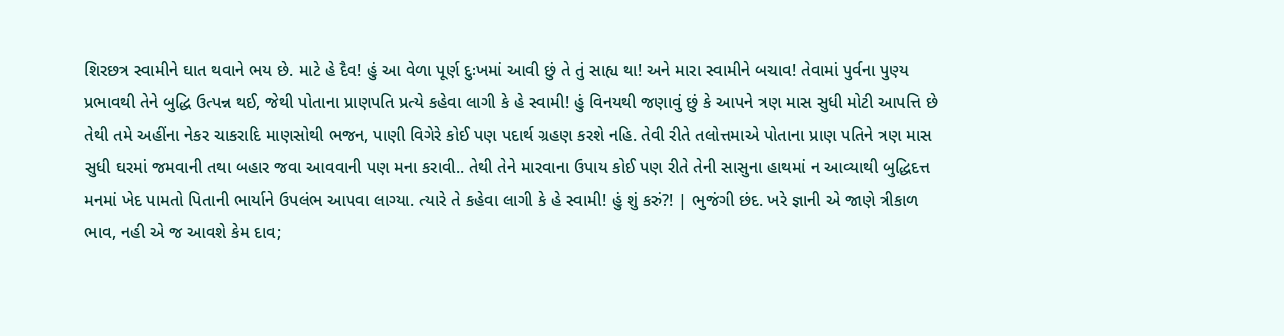શિરછત્ર સ્વામીને ઘાત થવાને ભય છે. માટે હે દૈવ! હું આ વેળા પૂર્ણ દુઃખમાં આવી છું તે તું સાહ્ય થા! અને મારા સ્વામીને બચાવ! તેવામાં પુર્વના પુણ્ય પ્રભાવથી તેને બુદ્ધિ ઉત્પન્ન થઈ, જેથી પોતાના પ્રાણપતિ પ્રત્યે કહેવા લાગી કે હે સ્વામી! હું વિનયથી જણાવું છું કે આપને ત્રણ માસ સુધી મોટી આપત્તિ છે તેથી તમે અહીંના નેકર ચાકરાદિ માણસોથી ભજન, પાણી વિગેરે કોઈ પણ પદાર્થ ગ્રહણ કરશે નહિ. તેવી રીતે તલોત્તમાએ પોતાના પ્રાણ પતિને ત્રણ માસ સુધી ઘરમાં જમવાની તથા બહાર જવા આવવાની પણ મના કરાવી.. તેથી તેને મારવાના ઉપાય કોઈ પણ રીતે તેની સાસુના હાથમાં ન આવ્યાથી બુદ્ધિદત્ત મનમાં ખેદ પામતો પિતાની ભાર્યાને ઉપલંભ આપવા લાગ્યા. ત્યારે તે કહેવા લાગી કે હે સ્વામી! હું શું કરું?! | ભુજંગી છંદ. ખરે જ્ઞાની એ જાણે ત્રીકાળ ભાવ, નહી એ જ આવશે કેમ દાવ;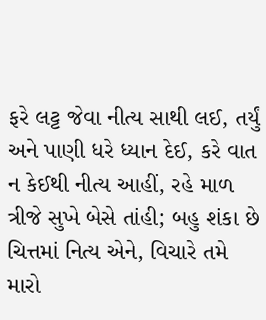ફરે લટ્ટ જેવા નીત્ય સાથી લઈ, તર્યું અને પાણી ધરે ધ્યાન દેઈ, કરે વાત ન કેઈથી નીત્ય આહીં, રહે માળ ત્રીજે સુખે બેસે તાંહી; બહુ શંકા છે ચિત્તમાં નિત્ય એને, વિચારે તમે મારો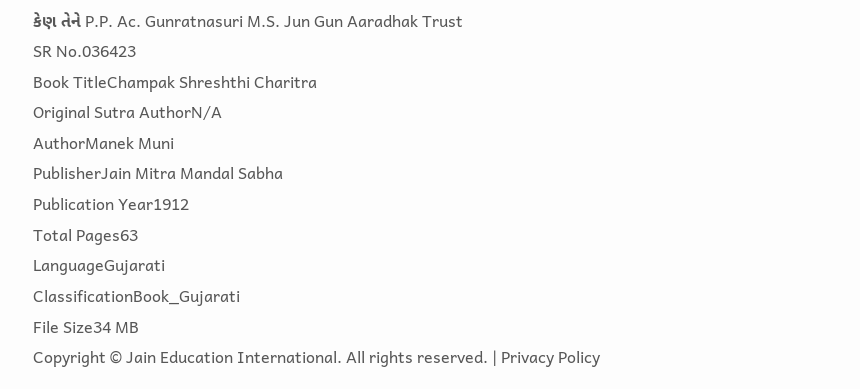કેણ તેને P.P. Ac. Gunratnasuri M.S. Jun Gun Aaradhak Trust
SR No.036423
Book TitleChampak Shreshthi Charitra
Original Sutra AuthorN/A
AuthorManek Muni
PublisherJain Mitra Mandal Sabha
Publication Year1912
Total Pages63
LanguageGujarati
ClassificationBook_Gujarati
File Size34 MB
Copyright © Jain Education International. All rights reserved. | Privacy Policy